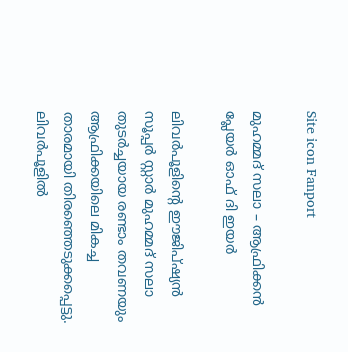Site icon Fanport

മുഹമ്മദ് സലാ – ആഫ്രിക്കൻ പ്ലേയർ ഓഫ് ദി ഇയർ

ലിവർപൂളിന്റെ ഈജിപ്ഷ്യൻ സൂപ്പർ സ്റ്റാർ മുഹമ്മദ് സലാ തുടർച്ചയായ രണ്ടാം തവണയും ആഫ്രിക്കയിലെ മികച്ച താരമായി തിരഞ്ഞെടുക്കപ്പെട്ടു. ലിവർപൂളിൽ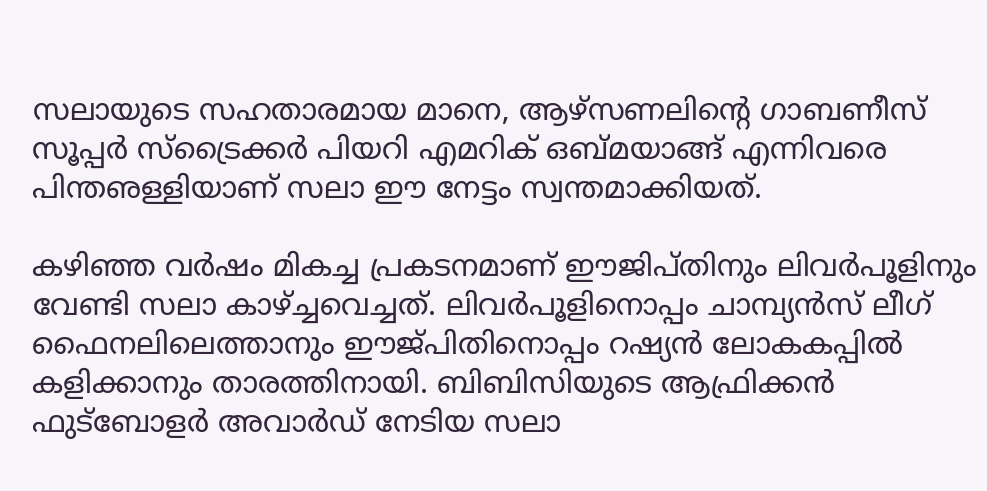സലായുടെ സഹതാരമായ മാനെ, ആഴ്സണലിന്റെ ഗാബണീസ് സൂപ്പർ സ്ട്രൈക്കർ പിയറി എമറിക് ഒബ്മയാങ്ങ് എന്നിവരെ പിന്തഌള്ളിയാണ് സലാ ഈ നേട്ടം സ്വന്തമാക്കിയത്.

കഴിഞ്ഞ വർഷം മികച്ച പ്രകടനമാണ് ഈജിപ്തിനും ലിവർപൂളിനും വേണ്ടി സലാ കാഴ്ച്ചവെച്ചത്. ലിവർപൂളിനൊപ്പം ചാമ്പ്യൻസ് ലീഗ് ഫൈനലിലെത്താനും ഈജ്പിതിനൊപ്പം റഷ്യൻ ലോകകപ്പിൽ കളിക്കാനും താരത്തിനായി. ബിബിസിയുടെ ആഫ്രിക്കൻ ഫുട്ബോളർ അവാർഡ് നേടിയ സലാ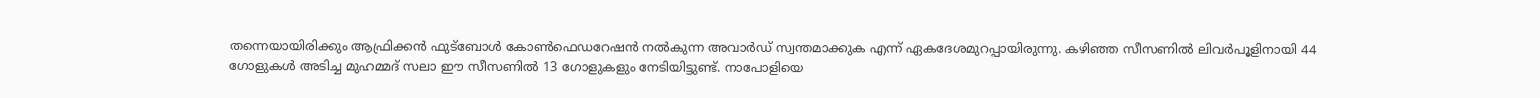തന്നെയായിരിക്കും ആഫ്രിക്കൻ ഫുട്ബോൾ കോൺഫെഡറേഷൻ നൽകുന്ന അവാർഡ് സ്വന്തമാക്കുക എന്ന് ഏകദേശമുറപ്പായിരുന്നു. കഴിഞ്ഞ സീസണിൽ ലിവർപൂളിനായി 44 ഗോളുകൾ അടിച്ച‌ മുഹമ്മദ് സലാ ഈ സീസണിൽ 13 ഗോളുകളും നേടിയിട്ടുണ്ട്. നാപോളിയെ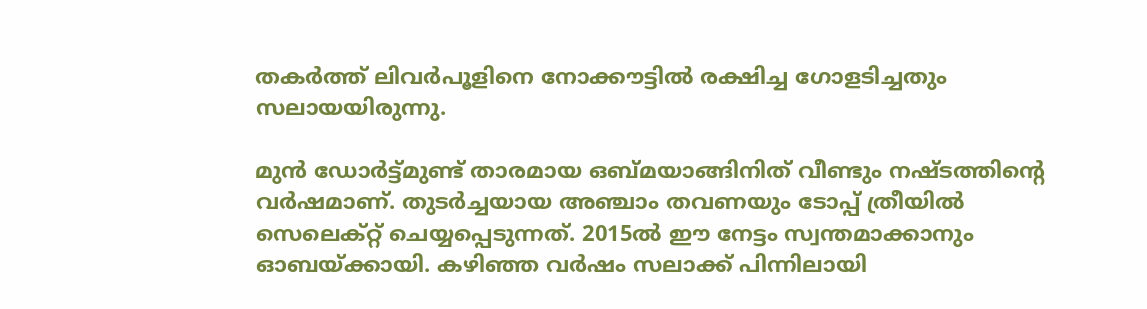തകർത്ത് ലിവർപൂളിനെ നോക്കൗട്ടിൽ രക്ഷിച്ച ഗോളടിച്ചതും സലായയിരുന്നു.

മുൻ ഡോർട്ട്മുണ്ട് താരമായ ഒബ്മയാങ്ങിനിത് വീണ്ടും നഷ്ടത്തിന്റെ വർഷമാണ്. തുടർച്ചയായ അഞ്ചാം തവണയും ടോപ്പ് ത്രീയിൽ സെലെക്റ്റ് ചെയ്യപ്പെടുന്നത്. 2015ൽ ഈ നേട്ടം സ്വന്തമാക്കാനും ഓബയ്ക്കായി. കഴിഞ്ഞ വർഷം സലാക്ക് പിന്നിലായി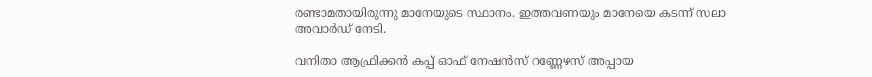രണ്ടാമതായിരുന്നു മാനേയുടെ സ്ഥാനം. ഇത്തവണയും മാനേയെ കടന്ന് സലാ അവാർഡ് നേടി.

വനിതാ ആഫ്രിക്കൻ കപ്പ് ഓഫ് നേഷൻസ് റണ്ണേഴസ് അപ്പായ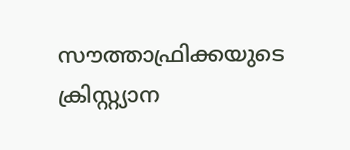സൗത്താഫ്രിക്കയുടെ ക്രിസ്റ്റ്യാന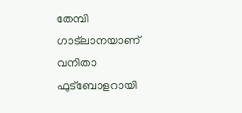തേമ്പി ഗാട്ലാനയാണ് വനിതാ ഫുട്ബോളറായി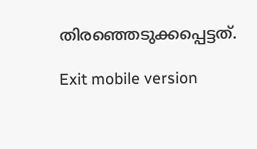തിരഞ്ഞെടുക്കപ്പെട്ടത്.

Exit mobile version